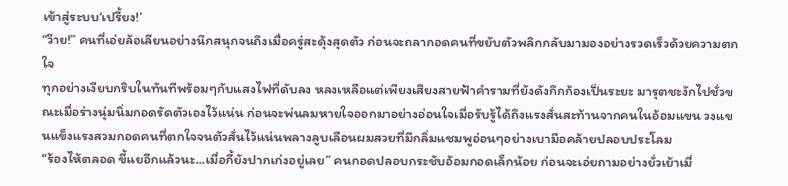เข้าสู่ระบบ‘เปรี้ยง!’
“ว๊าย!” คนที่เอ่ยล้อเลียนอย่างนึกสนุกจนถึงเมื่อครู่สะดุ้งสุดตัว ก่อนจะถลากอดคนที่ขยับตัวพลิกกลับมามองอย่างรวดเร็วด้วยความตกใจ
ทุกอย่างเงียบกริบในทันทีพร้อมๆกับแสงไฟที่ดับลง หลงเหลือแต่เพียงเสียงสายฟ้าคำรามที่ยังดังกึกก้องเป็นระยะ มารุตชะงักไปชั่วขณะเมื่อร่างนุ่มนิ่มกอดรัดตัวเองไว้แน่น ก่อนจะพ่นลมหายใจออกมาอย่างอ่อนใจเมื่อรับรู้ได้ถึงแรงสั่นสะท้านจากคนในอ้อมแขน วงแขนแข็งแรงสวมกอดคนที่ตกใจจนตัวสั่นไว้แน่นพลางลูบเลือนผมสวยที่มีกลิ่มแชมพูอ่อนๆอย่างเบามือคล้ายปลอบประโลม
“ร้องไห้ตลอด ขี้แยอีกแล้วนะ...เมื่อกี้ยังปากเก่งอยู่เลย” คนกอดปลอบกระชับอ้อมกอดเล็กน้อย ก่อนจะเอ่ยถามอย่างยั่วเย้าเมื่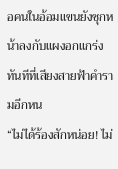อคนในอ้อมแขนยังซุกหน้าลงกับแผงอกแกร่งทันทีที่เสียงสายฟ้าคำรามอีกหน
“ไม่ได้ร้องสักหน่อย! ไม่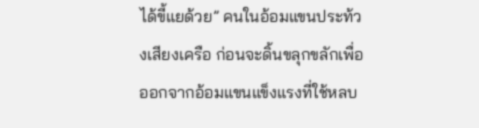ได้ขี้แยด้วย” คนในอ้อมแขนประท้วงเสียงเครือ ก่อนจะดิ้นขลุกขลักเพื่อออกจากอ้อมแขนแข็งแรงที่ใช้หลบ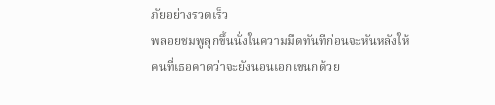ภัยอย่างรวดเร็ว
พลอยชมพูลุกขึ้นนั่งในความมืดทันทีก่อนจะหันหลังให้คนที่เธอคาดว่าจะยังนอนเอกเขนกด้วย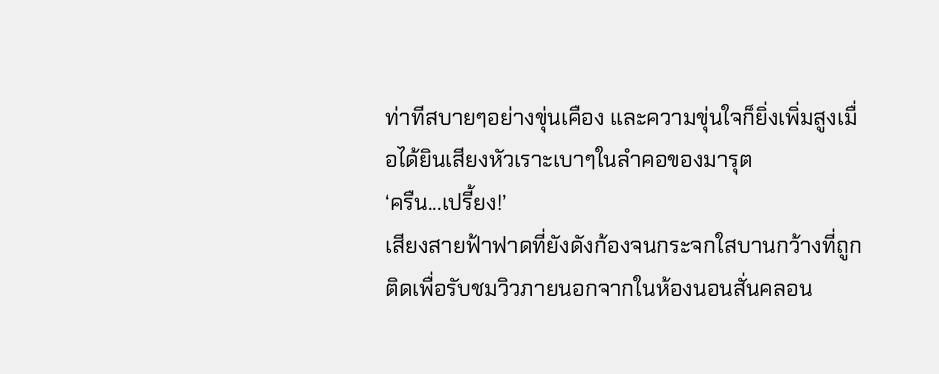ท่าทีสบายๆอย่างขุ่นเคือง และความขุ่นใจก็ยิ่งเพิ่มสูงเมื่อได้ยินเสียงหัวเราะเบาๆในลำคอของมารุต
‘ครืน...เปรี้ยง!’
เสียงสายฟ้าฟาดที่ยังดังก้องจนกระจกใสบานกว้างที่ถูกติดเพื่อรับชมวิวภายนอกจากในห้องนอนสั่นคลอน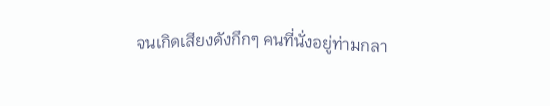จนเกิดเสียงดังกึกๆ คนที่นั่งอยู่ท่ามกลา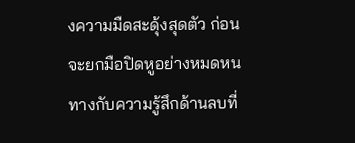งความมืดสะดุ้งสุดตัว ก่อนจะยกมือปิดหูอย่างหมดหนทางกับความรู้สึกด้านลบที่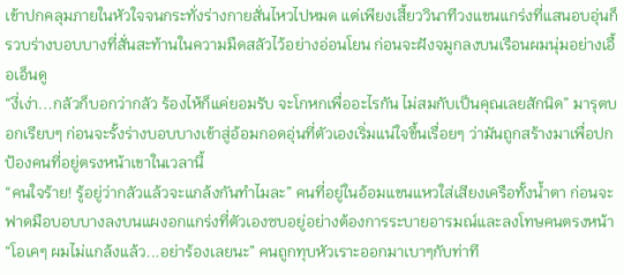เข้าปกคลุมภายในหัวใจจนกระทั่งร่างกายสั่นไหวไปหมด แต่เพียงเสี้ยววินาทีวงแขนแกร่งที่แสนอบอุ่นก็รวบร่างบอบบางที่สั่นสะท้านในความมืดสลัวไว้อย่างอ่อนโยน ก่อนจะฝังจมูกลงบนเรือนผมนุ่มอย่างเอื้อเอ็นดู
“งี่เง่า...กลัวก็บอกว่ากลัว ร้องไห้ก็แค่ยอมรับ จะโกหกเพื่ออะไรกัน ไม่สมกับเป็นคุณเลยสักนิด” มารุตบอกเรียบๆ ก่อนจะรั้งร่างบอบบางเข้าสู่อ้อมกอดอุ่นที่ตัวเองเริ่มแน่ใจขึ้นเรื่อยๆ ว่ามันถูกสร้างมาเพื่อปกป้องคนที่อยู่ตรงหน้าเขาในเวลานี้
“คนใจร้าย! รู้อยู่ว่ากลัวแล้วจะแกล้งกันทำไมละ” คนที่อยู่ในอ้อมแขนแหวใส่เสียงเครือทั้งน้ำตา ก่อนจะฟาดมือบอบบางลงบนแผงอกแกร่งที่ตัวเองซบอยู่อย่างต้องการระบายอารมณ์และลงโทษคนตรงหน้า
“โอเคๆ ผมไม่แกล้งแล้ว...อย่าร้องเลยนะ” คนถูกทุบหัวเราะออกมาเบาๆกับท่าที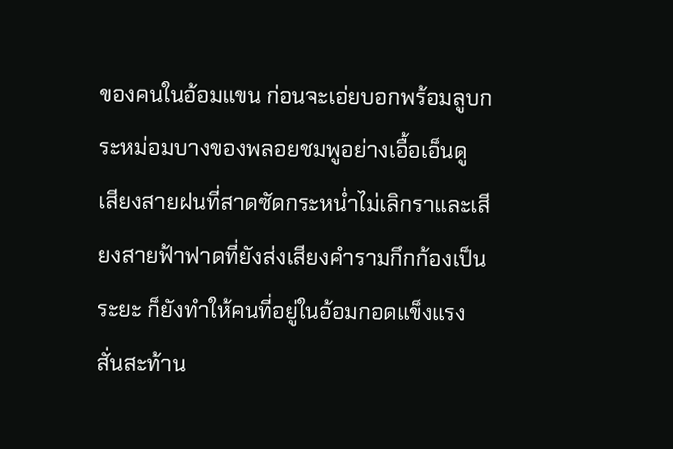ของคนในอ้อมแขน ก่อนจะเอ่ยบอกพร้อมลูบกระหม่อมบางของพลอยชมพูอย่างเอื้อเอ็นดู
เสียงสายฝนที่สาดซัดกระหน่ำไม่เลิกราและเสียงสายฟ้าฟาดที่ยังส่งเสียงคำรามกึกก้องเป็นระยะ ก็ยังทำให้คนที่อยู่ในอ้อมกอดแข็งแรงสั่นสะท้าน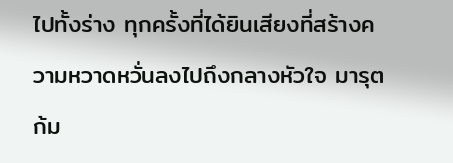ไปทั้งร่าง ทุกครั้งที่ได้ยินเสียงที่สร้างความหวาดหวั่นลงไปถึงกลางหัวใจ มารุตก้ม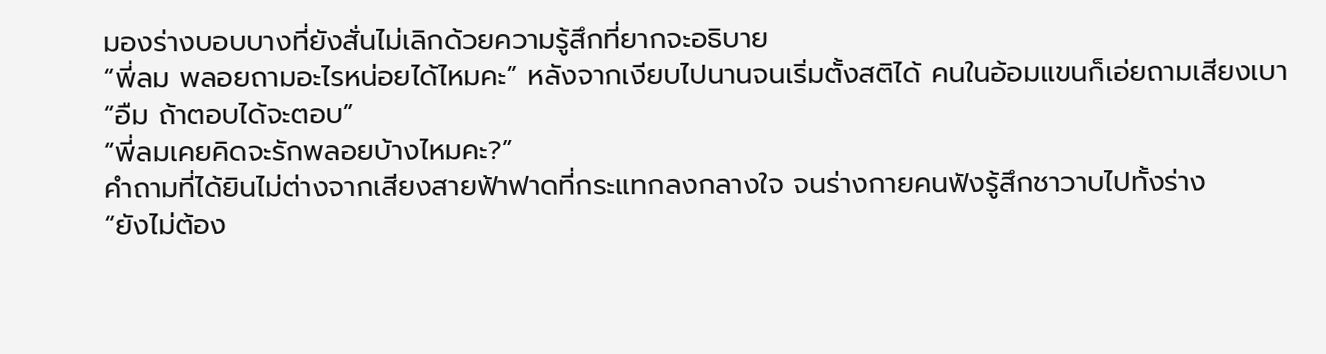มองร่างบอบบางที่ยังสั่นไม่เลิกด้วยความรู้สึกที่ยากจะอธิบาย
“พี่ลม พลอยถามอะไรหน่อยได้ไหมคะ” หลังจากเงียบไปนานจนเริ่มตั้งสติได้ คนในอ้อมแขนก็เอ่ยถามเสียงเบา
“อืม ถ้าตอบได้จะตอบ”
“พี่ลมเคยคิดจะรักพลอยบ้างไหมคะ?”
คำถามที่ได้ยินไม่ต่างจากเสียงสายฟ้าฟาดที่กระแทกลงกลางใจ จนร่างกายคนฟังรู้สึกชาวาบไปทั้งร่าง
“ยังไม่ต้อง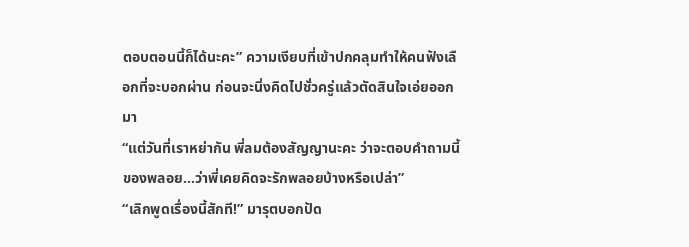ตอบตอนนี้ก็ได้นะคะ” ความเงียบที่เข้าปกคลุมทำให้คนฟังเลือกที่จะบอกผ่าน ก่อนจะนิ่งคิดไปชั่วครู่แล้วตัดสินใจเอ่ยออกมา
“แต่วันที่เราหย่ากัน พี่ลมต้องสัญญานะคะ ว่าจะตอบคำถามนี้ของพลอย...ว่าพี่เคยคิดจะรักพลอยบ้างหรือเปล่า”
“เลิกพูดเรื่องนี้สักที!” มารุตบอกปัด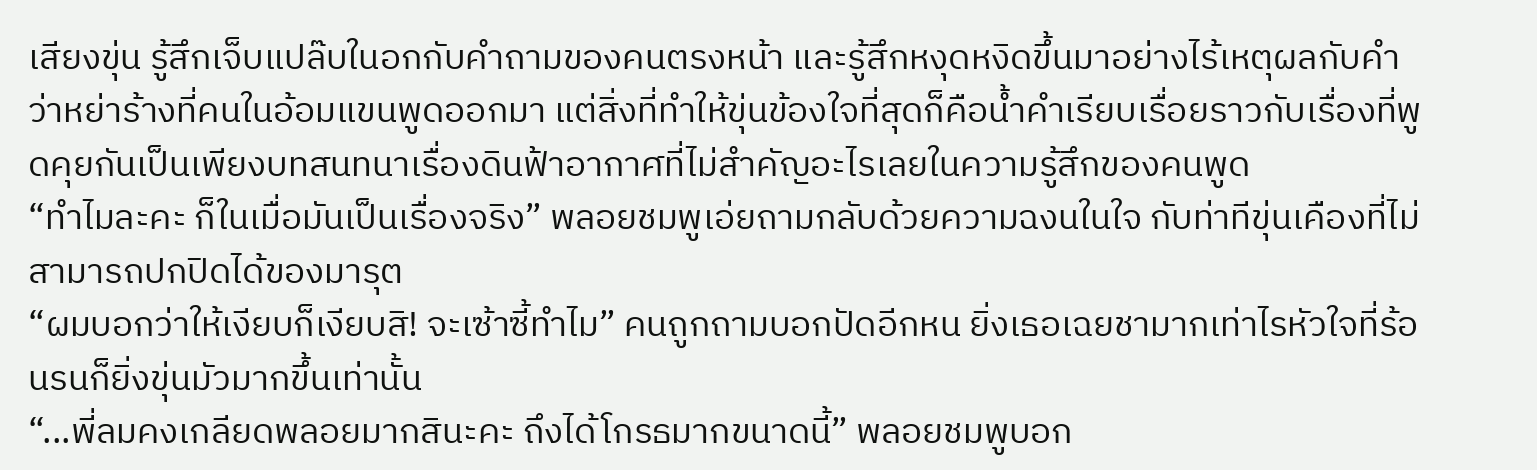เสียงขุ่น รู้สึกเจ็บแปล๊บในอกกับคำถามของคนตรงหน้า และรู้สึกหงุดหงิดขึ้นมาอย่างไร้เหตุผลกับคำว่าหย่าร้างที่คนในอ้อมแขนพูดออกมา แต่สิ่งที่ทำให้ขุ่นข้องใจที่สุดก็คือน้ำคำเรียบเรื่อยราวกับเรื่องที่พูดคุยกันเป็นเพียงบทสนทนาเรื่องดินฟ้าอากาศที่ไม่สำคัญอะไรเลยในความรู้สึกของคนพูด
“ทำไมละคะ ก็ในเมื่อมันเป็นเรื่องจริง” พลอยชมพูเอ่ยถามกลับด้วยความฉงนในใจ กับท่าทีขุ่นเคืองที่ไม่สามารถปกปิดได้ของมารุต
“ผมบอกว่าให้เงียบก็เงียบสิ! จะเซ้าซี้ทำไม” คนถูกถามบอกปัดอีกหน ยิ่งเธอเฉยชามากเท่าไรหัวใจที่ร้อนรนก็ยิ่งขุ่นมัวมากขึ้นเท่านั้น
“...พี่ลมคงเกลียดพลอยมากสินะคะ ถึงได้โกรธมากขนาดนี้” พลอยชมพูบอก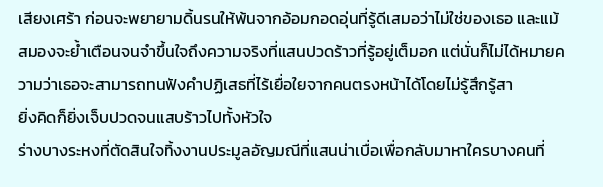เสียงเศร้า ก่อนจะพยายามดิ้นรนให้พ้นจากอ้อมกอดอุ่นที่รู้ดีเสมอว่าไม่ใช่ของเธอ และแม้สมองจะย้ำเตือนจนจำขึ้นใจถึงความจริงที่แสนปวดร้าวที่รู้อยู่เต็มอก แต่นั่นก็ไม่ได้หมายความว่าเธอจะสามารถทนฟังคำปฏิเสธที่ไร้เยื่อใยจากคนตรงหน้าได้โดยไม่รู้สึกรู้สา
ยิ่งคิดก็ยิ่งเจ็บปวดจนแสบร้าวไปทั้งหัวใจ
ร่างบางระหงที่ตัดสินใจทิ้งงานประมูลอัญมณีที่แสนน่าเบื่อเพื่อกลับมาหาใครบางคนที่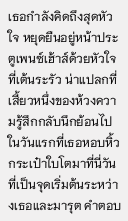เธอกำลังคิดถึงสุดหัวใจ หยุดยืนอยู่หน้าประตูเพนซ์เฮ้าส์ด้วยหัวใจที่เต้นระรัว น่าแปลกที่เสี้ยวหนึ่งของห้วงความรู้สึกกลับนึกย้อนไปในวันแรกที่เธอหอบหิ้วกระเป๋าใบโตมาที่นี่วันที่เป็นจุดเริ่มต้นระหว่างเธอและมารุต คำตอบ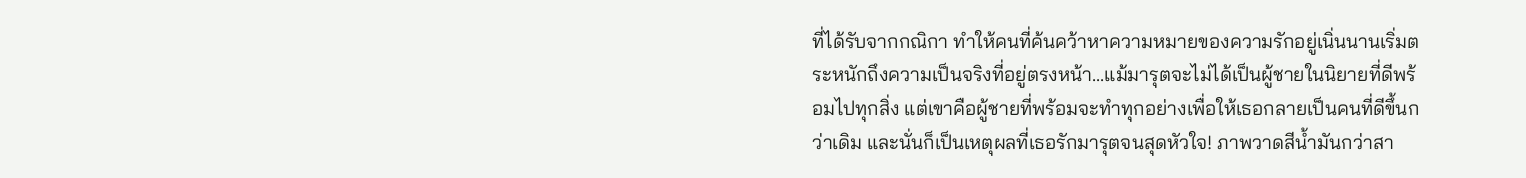ที่ได้รับจากกณิกา ทำให้คนที่ค้นคว้าหาความหมายของความรักอยู่เนิ่นนานเริ่มตระหนักถึงความเป็นจริงที่อยู่ตรงหน้า...แม้มารุตจะไม่ได้เป็นผู้ชายในนิยายที่ดีพร้อมไปทุกสิ่ง แต่เขาคือผู้ชายที่พร้อมจะทำทุกอย่างเพื่อให้เธอกลายเป็นคนที่ดีขึ้นกว่าเดิม และนั่นก็เป็นเหตุผลที่เธอรักมารุตจนสุดหัวใจ! ภาพวาดสีน้ำมันกว่าสา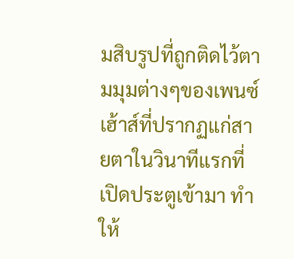มสิบรูปที่ถูกติดไว้ตามมุมต่างๆของเพนซ์เฮ้าส์ที่ปรากฏแก่สายตาในวินาทีแรกที่เปิดประตูเข้ามา ทำให้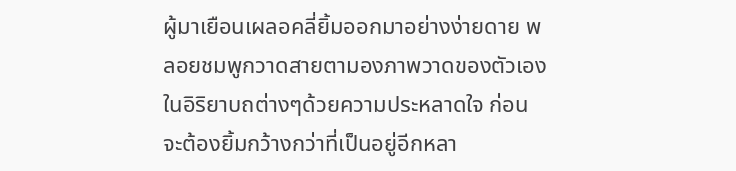ผู้มาเยือนเผลอคลี่ยิ้มออกมาอย่างง่ายดาย พลอยชมพูกวาดสายตามองภาพวาดของตัวเองในอิริยาบถต่างๆด้วยความประหลาดใจ ก่อนจะต้องยิ้มกว้างกว่าที่เป็นอยู่อีกหลา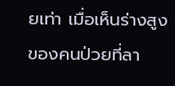ยเท่า เมื่อเห็นร่างสูงของคนป่วยที่ลา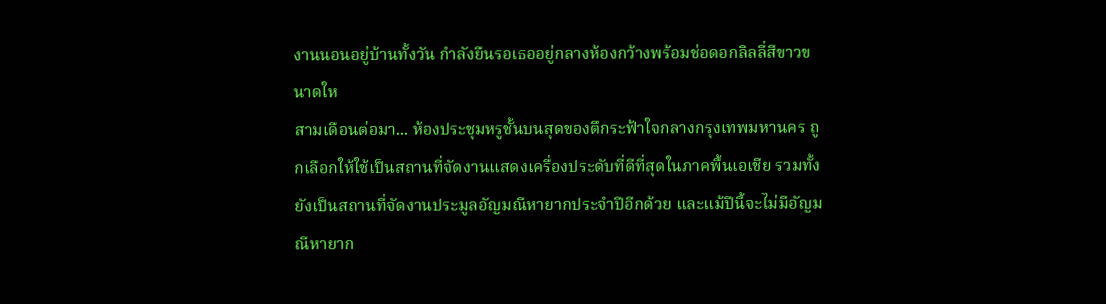งานนอนอยู่บ้านทั้งวัน กำลังยืนรอเธออยู่กลางห้องกว้างพร้อมช่อดอกลิลลี่สีขาวขนาดให
สามเดือนต่อมา... ห้องประชุมหรูชั้นบนสุดของตึกระฟ้าใจกลางกรุงเทพมหานคร ถูกเลือกให้ใช้เป็นสถานที่จัดงานแสดงเครื่องประดับที่ดีที่สุดในภาคพื้นเอเชีย รวมทั้งยังเป็นสถานที่จัดงานประมูลอัญมณีหายากประจำปีอีกด้วย และแม้ปีนี้จะไม่มีอัญมณีหายาก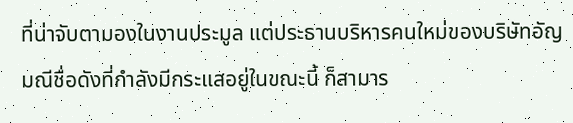ที่น่าจับตามองในงานประมูล แต่ประธานบริหารคนใหม่ของบริษัทอัญมณีชื่อดังที่กำลังมีกระแสอยู่ในขณะนี้ ก็สามาร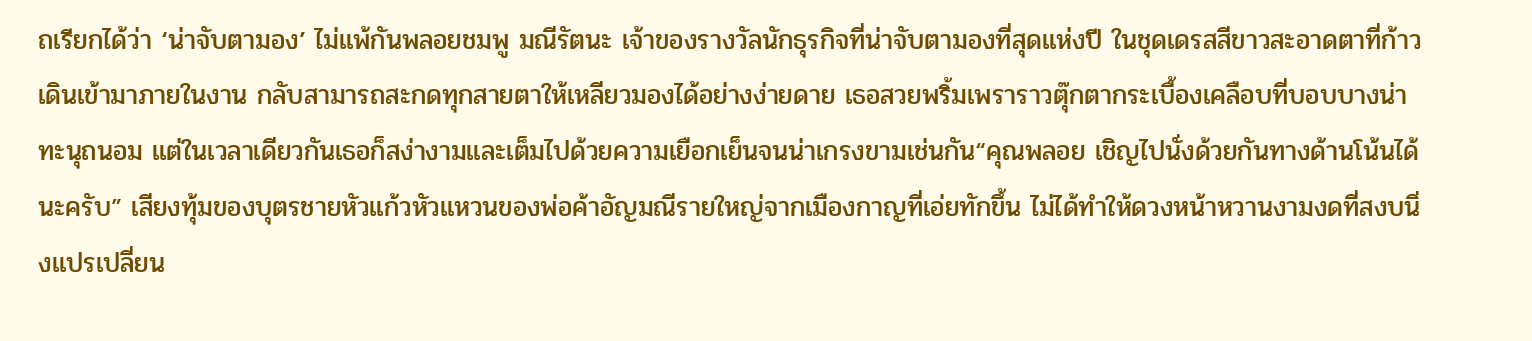ถเรียกได้ว่า ‘น่าจับตามอง’ ไม่แพ้กันพลอยชมพู มณีรัตนะ เจ้าของรางวัลนักธุรกิจที่น่าจับตามองที่สุดแห่งปี ในชุดเดรสสีขาวสะอาดตาที่ก้าวเดินเข้ามาภายในงาน กลับสามารถสะกดทุกสายตาให้เหลียวมองได้อย่างง่ายดาย เธอสวยพริ้มเพราราวตุ๊กตากระเบื้องเคลือบที่บอบบางน่าทะนุถนอม แต่ในเวลาเดียวกันเธอก็สง่างามและเต็มไปด้วยความเยือกเย็นจนน่าเกรงขามเช่นกัน“คุณพลอย เชิญไปนั่งด้วยกันทางด้านโน้นได้นะครับ” เสียงทุ้มของบุตรชายหัวแก้วหัวแหวนของพ่อค้าอัญมณีรายใหญ่จากเมืองกาญที่เอ่ยทักขึ้น ไม่ได้ทำให้ดวงหน้าหวานงามงดที่สงบนิ่งแปรเปลี่ยน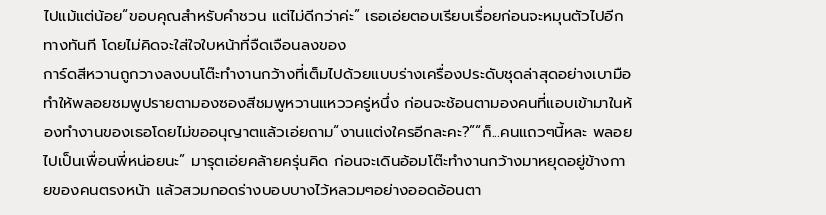ไปแม้แต่น้อย“ขอบคุณสำหรับคำชวน แต่ไม่ดีกว่าค่ะ” เธอเอ่ยตอบเรียบเรื่อยก่อนจะหมุนตัวไปอีกทางทันที โดยไม่คิดจะใส่ใจใบหน้าที่จืดเจือนลงของ
การ์ดสีหวานถูกวางลงบนโต๊ะทำงานกว้างที่เต็มไปด้วยแบบร่างเครื่องประดับชุดล่าสุดอย่างเบามือ ทำให้พลอยชมพูปรายตามองซองสีชมพูหวานแหววครู่หนึ่ง ก่อนจะช้อนตามองคนที่แอบเข้ามาในห้องทำงานของเธอโดยไม่ขออนุญาตแล้วเอ่ยถาม“งานแต่งใครอีกละคะ?”“ก็...คนแถวๆนี้หละ พลอยไปเป็นเพื่อนพี่หน่อยนะ” มารุตเอ่ยคล้ายครุ่นคิด ก่อนจะเดินอ้อมโต๊ะทำงานกว้างมาหยุดอยู่ข้างกายของคนตรงหน้า แล้วสวมกอดร่างบอบบางไว้หลวมๆอย่างออดอ้อนตา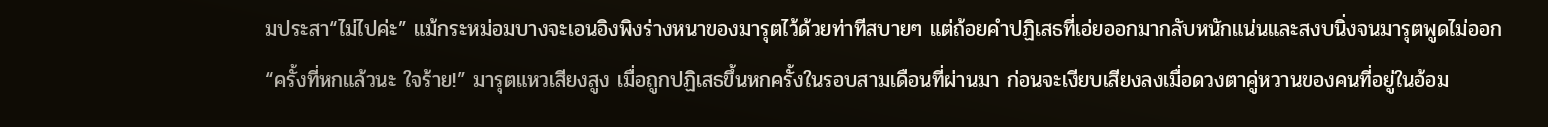มประสา“ไม่ไปค่ะ” แม้กระหม่อมบางจะเอนอิงพิงร่างหนาของมารุตไว้ด้วยท่าทีสบายๆ แต่ถ้อยคำปฏิเสธที่เอ่ยออกมากลับหนักแน่นและสงบนิ่งจนมารุตพูดไม่ออก“ครั้งที่หกแล้วนะ ใจร้าย!” มารุตแหวเสียงสูง เมื่อถูกปฏิเสธขึ้นหกครั้งในรอบสามเดือนที่ผ่านมา ก่อนจะเงียบเสียงลงเมื่อดวงตาคู่หวานของคนที่อยู่ในอ้อม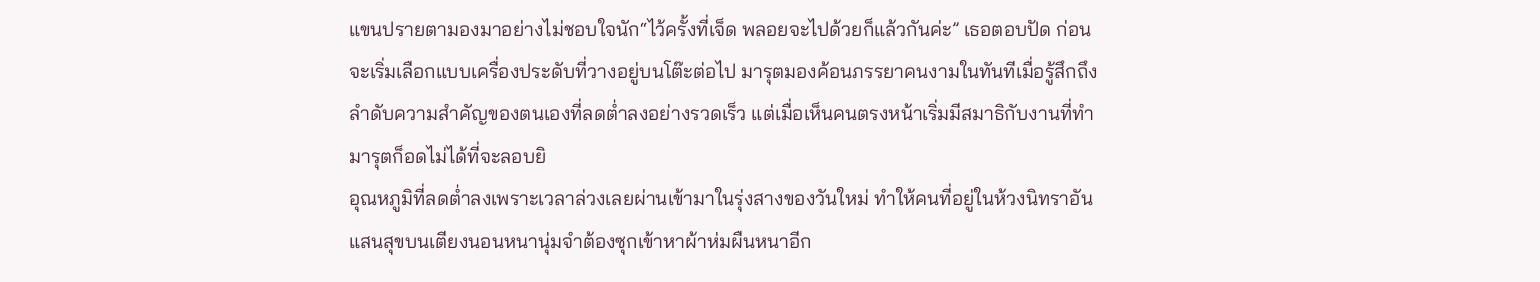แขนปรายตามองมาอย่างไม่ชอบใจนัก“ไว้ครั้งที่เจ็ด พลอยจะไปด้วยก็แล้วกันค่ะ” เธอตอบปัด ก่อนจะเริ่มเลือกแบบเครื่องประดับที่วางอยู่บนโต๊ะต่อไป มารุตมองค้อนภรรยาคนงามในทันทีเมื่อรู้สึกถึงลำดับความสำคัญของตนเองที่ลดต่ำลงอย่างรวดเร็ว แต่เมื่อเห็นคนตรงหน้าเริ่มมีสมาธิกับงานที่ทำ มารุตก็อดไม่ได้ที่จะลอบยิ
อุณหภูมิที่ลดต่ำลงเพราะเวลาล่วงเลยผ่านเข้ามาในรุ่งสางของวันใหม่ ทำให้คนที่อยู่ในห้วงนิทราอันแสนสุขบนเตียงนอนหนานุ่มจำต้องซุกเข้าหาผ้าห่มผืนหนาอีก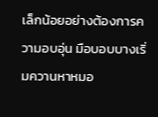เล็กน้อยอย่างต้องการความอบอุ่น มือบอบบางเริ่มควานหาหมอ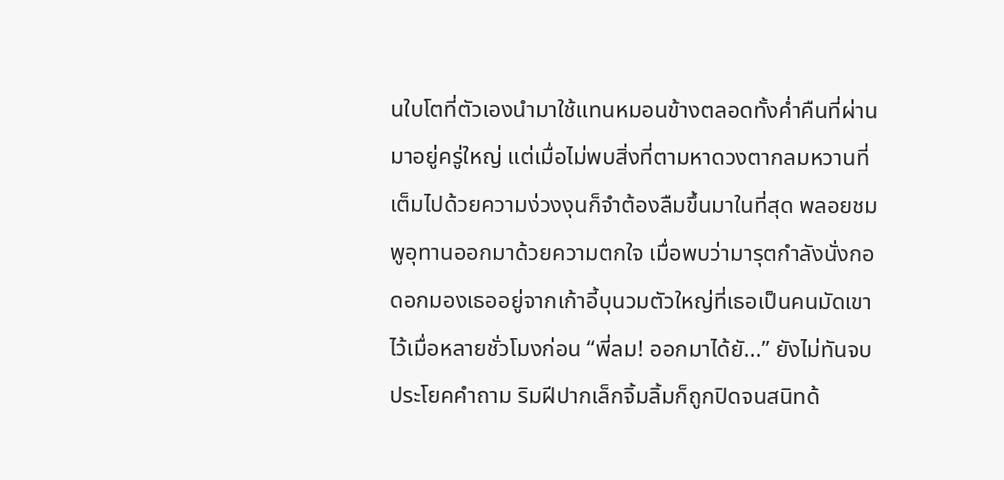นใบโตที่ตัวเองนำมาใช้แทนหมอนข้างตลอดทั้งค่ำคืนที่ผ่านมาอยู่ครู่ใหญ่ แต่เมื่อไม่พบสิ่งที่ตามหาดวงตากลมหวานที่เต็มไปด้วยความง่วงงุนก็จำต้องลืมขึ้นมาในที่สุด พลอยชมพูอุทานออกมาด้วยความตกใจ เมื่อพบว่ามารุตกำลังนั่งกอดอกมองเธออยู่จากเก้าอี้บุนวมตัวใหญ่ที่เธอเป็นคนมัดเขาไว้เมื่อหลายชั่วโมงก่อน “พี่ลม! ออกมาได้ยั...” ยังไม่ทันจบประโยคคำถาม ริมฝีปากเล็กจิ้มลิ้มก็ถูกปิดจนสนิทด้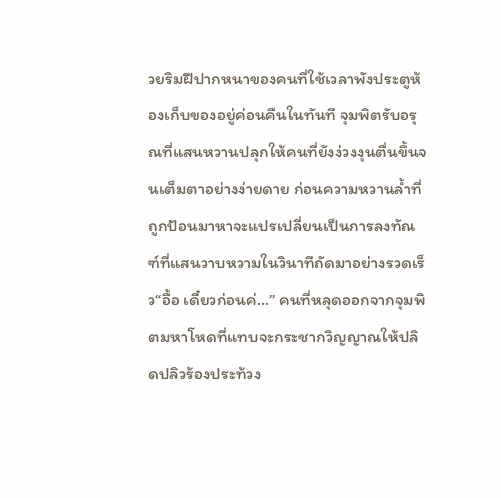วยริมฝีปากหนาของคนที่ใช้เวลาพังประตูห้องเก็บของอยู่ค่อนคืนในทันที จุมพิตรับอรุณที่แสนหวานปลุกให้คนที่ยังง่วงงุนตื่นขึ้นจนเต็มตาอย่างง่ายดาย ก่อนความหวานล้ำที่ถูกป้อนมาหาจะแปรเปลี่ยนเป็นการลงทัณฑ์ที่แสนวาบหวามในวินาทีถัดมาอย่างรวดเร็ว“อื้อ เดี๋ยวก่อนค่...” คนที่หลุดออกจากจุมพิตมหาโหดที่แทบจะกระชากวิญญาณให้ปลิดปลิวร้องประท้วง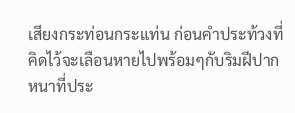เสียงกระท่อนกระแท่น ก่อนคำประท้วงที่คิดไว้จะเลือนหายไปพร้อมๆกับริมฝีปากหนาที่ประ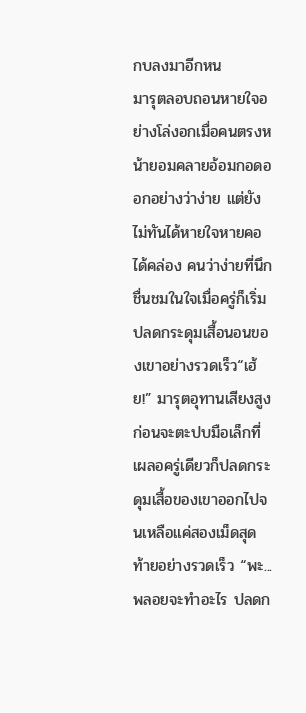กบลงมาอีกหน
มารุตลอบถอนหายใจอย่างโล่งอกเมื่อคนตรงหน้ายอมคลายอ้อมกอดออกอย่างว่าง่าย แต่ยังไม่ทันได้หายใจหายคอได้คล่อง คนว่าง่ายที่นึกชื่นชมในใจเมื่อครู่ก็เริ่มปลดกระดุมเสื้อนอนของเขาอย่างรวดเร็ว“เฮ้ย!” มารุตอุทานเสียงสูง ก่อนจะตะปบมือเล็กที่เผลอครู่เดียวก็ปลดกระดุมเสื้อของเขาออกไปจนเหลือแค่สองเม็ดสุดท้ายอย่างรวดเร็ว “พะ...พลอยจะทำอะไร ปลดก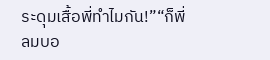ระดุมเสื้อพี่ทำไมกัน!”“ก็พี่ลมบอ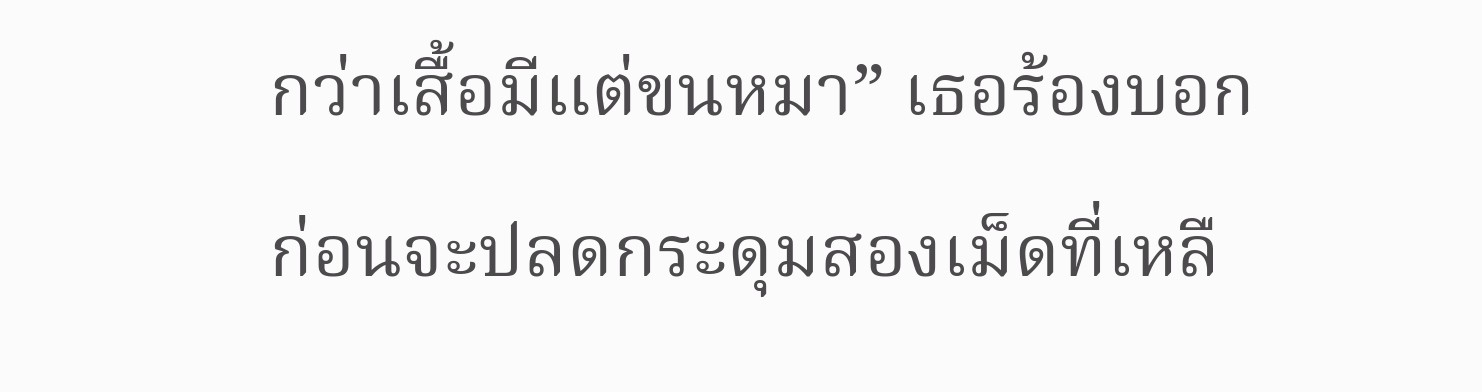กว่าเสื้อมีแต่ขนหมา” เธอร้องบอกก่อนจะปลดกระดุมสองเม็ดที่เหลื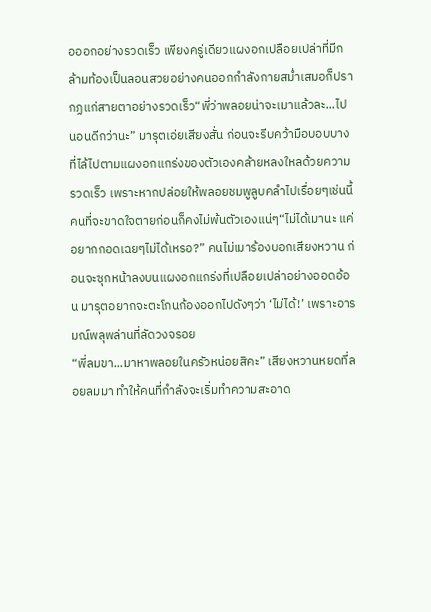อออกอย่างรวดเร็ว เพียงครู่เดียวแผงอกเปลือยเปล่าที่มีกล้ามท้องเป็นลอนสวยอย่างคนออกกำลังกายสม่ำเสมอก็ปรากฏแก่สายตาอย่างรวดเร็ว“พี่ว่าพลอยน่าจะเมาแล้วละ...ไปนอนดีกว่านะ” มารุตเอ่ยเสียงสั่น ก่อนจะรีบคว้ามือบอบบางที่ไล้ไปตามแผงอกแกร่งของตัวเองคล้ายหลงใหลด้วยความรวดเร็ว เพราะหากปล่อยให้พลอยชมพูลูบคลำไปเรื่อยๆเช่นนี้ คนที่จะขาดใจตายก่อนก็คงไม่พ้นตัวเองแน่ๆ“ไม่ได้เมานะ แค่อยากกอดเฉยๆไม่ได้เหรอ?” คนไม่เมาร้องบอกเสียงหวาน ก่อนจะซุกหน้าลงบนแผงอกแกร่งที่เปลือยเปล่าอย่างออดอ้อน มารุตอยากจะตะโกนก้องออกไปดังๆว่า ‘ไม่ได้!’ เพราะอารมณ์พลุพล่านที่ลัดวงจรอย
“พี่ลมขา...มาหาพลอยในครัวหน่อยสิคะ” เสียงหวานหยดที่ลอยลมมา ทำให้คนที่กำลังจะเริ่มทำความสะอาด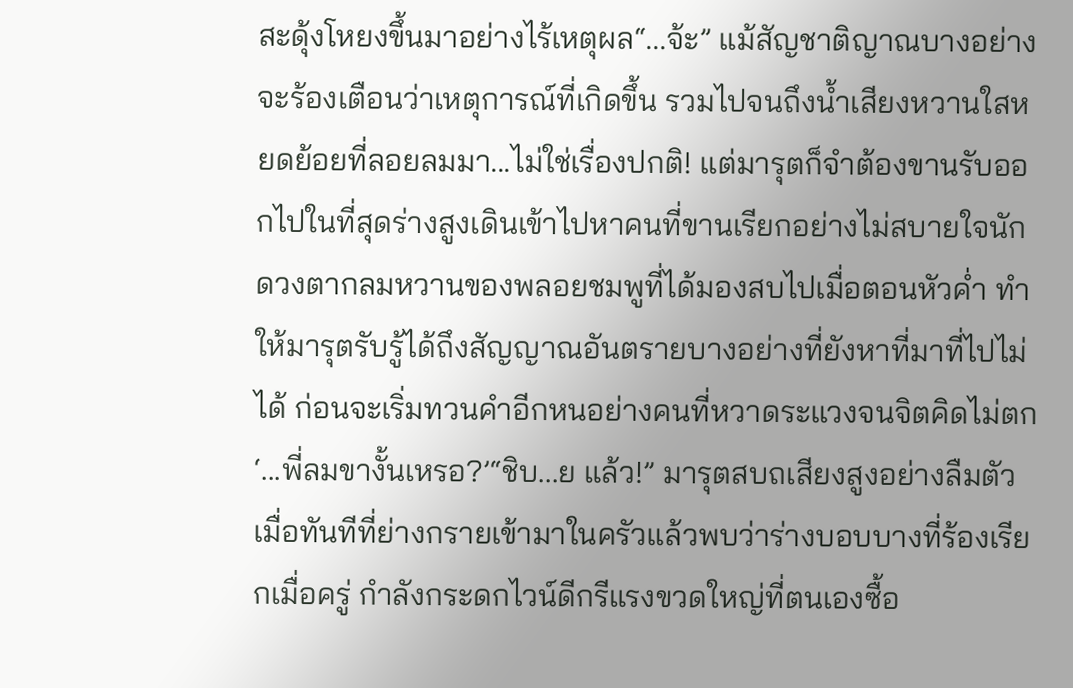สะดุ้งโหยงขึ้นมาอย่างไร้เหตุผล“...จ้ะ” แม้สัญชาติญาณบางอย่างจะร้องเตือนว่าเหตุการณ์ที่เกิดขึ้น รวมไปจนถึงน้ำเสียงหวานใสหยดย้อยที่ลอยลมมา...ไม่ใช่เรื่องปกติ! แต่มารุตก็จำต้องขานรับออกไปในที่สุดร่างสูงเดินเข้าไปหาคนที่ขานเรียกอย่างไม่สบายใจนัก ดวงตากลมหวานของพลอยชมพูที่ได้มองสบไปเมื่อตอนหัวค่ำ ทำให้มารุตรับรู้ได้ถึงสัญญาณอันตรายบางอย่างที่ยังหาที่มาที่ไปไม่ได้ ก่อนจะเริ่มทวนคำอีกหนอย่างคนที่หวาดระแวงจนจิตคิดไม่ตก‘...พี่ลมขางั้นเหรอ?’“ชิบ...ย แล้ว!” มารุตสบถเสียงสูงอย่างลืมตัว เมื่อทันทีที่ย่างกรายเข้ามาในครัวแล้วพบว่าร่างบอบบางที่ร้องเรียกเมื่อครู่ กำลังกระดกไวน์ดีกรีแรงขวดใหญ่ที่ตนเองซื้อ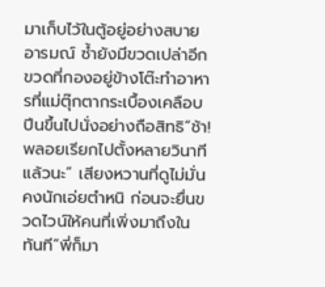มาเก็บไว้ในตู้อยู่อย่างสบายอารมณ์ ซ้ำยังมีขวดเปล่าอีกขวดที่กองอยู่ข้างโต๊ะทำอาหารที่แม่ตุ๊กตากระเบื้องเคลือบปีนขึ้นไปนั่งอย่างถือสิทธิ“ช้า! พลอยเรียกไปตั้งหลายวินาทีแล้วนะ” เสียงหวานที่ดูไม่มั่นคงนักเอ่ยตำหนิ ก่อนจะยื่นขวดไวน์ให้คนที่เพิ่งมาถึงในทันที“พี่ก็มา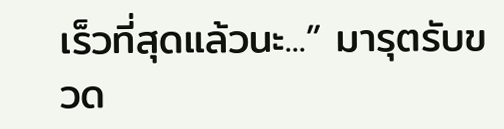เร็วที่สุดแล้วนะ...” มารุตรับขวด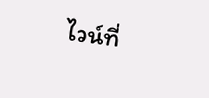ไวน์ที่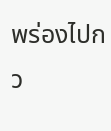พร่องไปกว